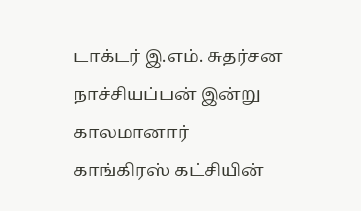டாக்டர் இ.எம். சுதர்சன நாச்சியப்பன் இன்று காலமானார்
காங்கிரஸ் கட்சியின்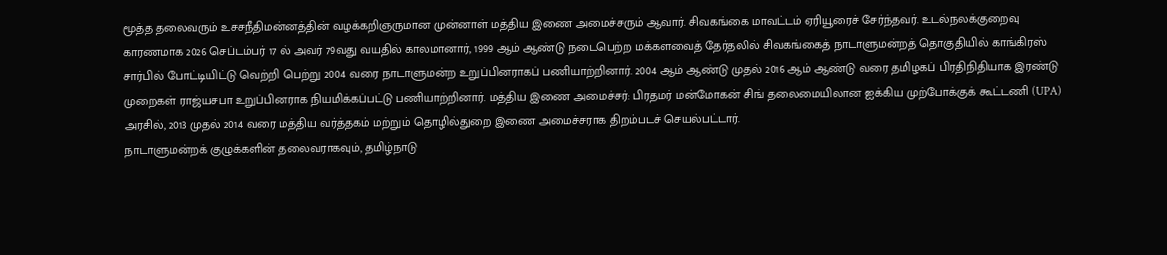மூத்த தலைவரும் உசசநீதிமன்னத்தின் வழக்கறிஞருமான முன்னாள் மத்திய இணை அமைச்சரும் ஆவார். சிவகங்கை மாவட்டம் ஏரியூரைச் சேர்ந்தவர். உடல்நலக்குறைவு காரணமாக 2026 செப்டம்பர் 17 ல் அவர் 79வது வயதில் காலமானார், 1999 ஆம் ஆண்டு நடைபெற்ற மக்களவைத் தேர்தலில் சிவகங்கைத் நாடாளுமன்றத் தொகுதியில் காங்கிரஸ் சார்பில் போட்டியிட்டு வெற்றி பெற்று 2004 வரை நாடாளுமன்ற உறுப்பினராகப் பணியாற்றினார். 2004 ஆம் ஆண்டு முதல் 2016 ஆம் ஆண்டு வரை தமிழகப் பிரதிநிதியாக இரண்டு முறைகள் ராஜ்யசபா உறுப்பினராக நியமிக்கப்பட்டு பணியாற்றினார். மத்திய இணை அமைச்சர்: பிரதமர் மன்மோகன் சிங் தலைமையிலான ஐக்கிய முற்போக்குக் கூட்டணி (UPA) அரசில், 2013 முதல் 2014 வரை மத்திய வர்த்தகம் மற்றும் தொழில்துறை இணை அமைச்சராக திறம்படச் செயல்பட்டார்.
நாடாளுமன்றக் குழுக்களின் தலைவராகவும், தமிழ்நாடு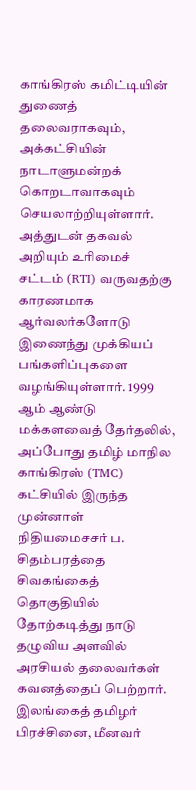காங்கிரஸ் கமிட்டியின் துணைத் தலைவராகவும், அக்கட்சியின் நாடாளுமன்றக் கொறடாவாகவும் செயலாற்றியுள்ளார். அத்துடன் தகவல் அறியும் உரிமைச் சட்டம் (RTI) வருவதற்கு காரணமாக ஆர்வலர்களோடு இணைந்து முக்கியப் பங்களிப்புகளை வழங்கியுள்ளார். 1999 ஆம் ஆண்டு மக்களவைத் தேர்தலில், அப்போது தமிழ் மாநில காங்கிரஸ் (TMC) கட்சியில் இருந்த முன்னாள் நிதியமைசசர் ப. சிதம்பரத்தை சிவகங்கைத் தொகுதியில் தோற்கடித்து நாடு தழுவிய அளவில் அரசியல் தலைவர்கள் கவனத்தைப் பெற்றார். இலங்கைத் தமிழர் பிரச்சினை, மீனவர்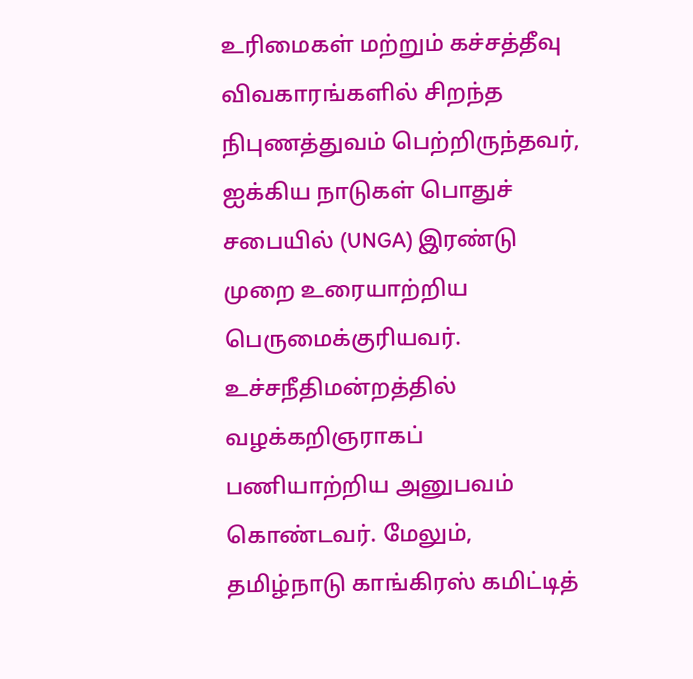உரிமைகள் மற்றும் கச்சத்தீவு விவகாரங்களில் சிறந்த நிபுணத்துவம் பெற்றிருந்தவர், ஐக்கிய நாடுகள் பொதுச் சபையில் (UNGA) இரண்டு முறை உரையாற்றிய பெருமைக்குரியவர்.
உச்சநீதிமன்றத்தில் வழக்கறிஞராகப் பணியாற்றிய அனுபவம் கொண்டவர். மேலும், தமிழ்நாடு காங்கிரஸ் கமிட்டித்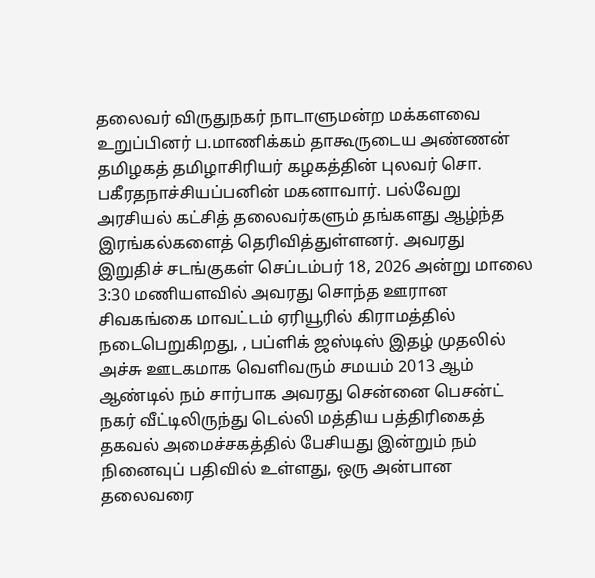தலைவர் விருதுநகர் நாடாளுமன்ற மக்களவை உறுப்பினர் ப.மாணிக்கம் தாகூருடைய அண்ணன் தமிழகத் தமிழாசிரியர் கழகத்தின் புலவர் சொ. பகீரதநாச்சியப்பனின் மகனாவார். பல்வேறு அரசியல் கட்சித் தலைவர்களும் தங்களது ஆழ்ந்த இரங்கல்களைத் தெரிவித்துள்ளனர். அவரது இறுதிச் சடங்குகள் செப்டம்பர் 18, 2026 அன்று மாலை 3:30 மணியளவில் அவரது சொந்த ஊரான சிவகங்கை மாவட்டம் ஏரியூரில் கிராமத்தில் நடைபெறுகிறது, , பப்ளிக் ஜஸ்டிஸ் இதழ் முதலில் அச்சு ஊடகமாக வெளிவரும் சமயம் 2013 ஆம் ஆண்டில் நம் சார்பாக அவரது சென்னை பெசன்ட் நகர் வீட்டிலிருந்து டெல்லி மத்திய பத்திரிகைத் தகவல் அமைச்சகத்தில் பேசியது இன்றும் நம் நினைவுப் பதிவில் உள்ளது, ஒரு அன்பான தலைவரை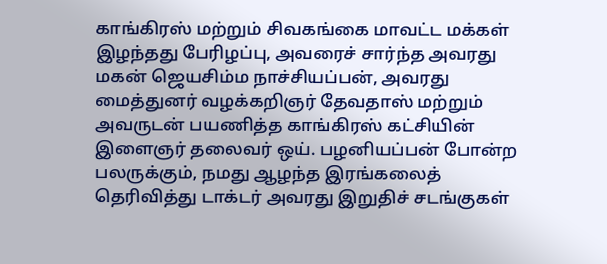காங்கிரஸ் மற்றும் சிவகங்கை மாவட்ட மக்கள் இழந்தது பேரிழப்பு, அவரைச் சார்ந்த அவரது மகன் ஜெயசிம்ம நாச்சியப்பன், அவரது மைத்துனர் வழக்கறிஞர் தேவதாஸ் மற்றும் அவருடன் பயணித்த காங்கிரஸ் கட்சியின் இளைஞர் தலைவர் ஒய். பழனியப்பன் போன்ற பலருக்கும், நமது ஆழந்த இரங்கலைத் தெரிவித்து டாக்டர் அவரது இறுதிச் சடங்குகள்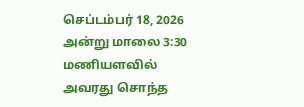செப்டம்பர் 18, 2026 அன்று மாலை 3:30 மணியளவில் அவரது சொந்த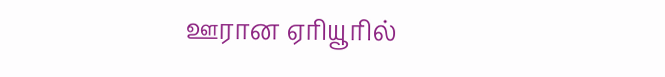ஊரான ஏரியூரில்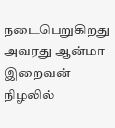நடைபெறுகிறது அவரது ஆன்மா இறைவன் நிழலில்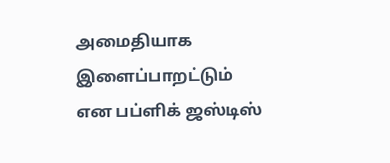அமைதியாக இளைப்பாறட்டும் என பப்ளிக் ஜஸ்டிஸ்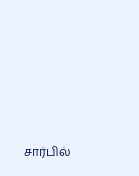சார்பில்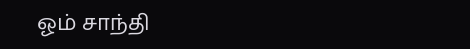ஓம் சாந்தி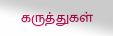கருத்துகள்